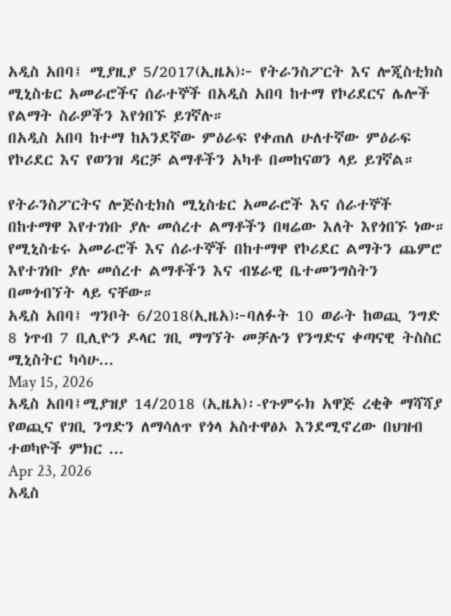አዲስ አበባ፤ ሚያዚያ 5/2017(ኢዜአ)፦ የትራንስፖርት እና ሎጂስቲክስ ሚኒስቴር አመራሮችና ሰራተኞች በአዲስ አበባ ከተማ የኮሪደርና ሌሎች የልማት ስራዎችን እየጎበኙ ይገኛሉ።
በአዲስ አበባ ከተማ ከአንደኛው ምዕራፍ የቀጠለ ሁለተኛው ምዕራፍ የኮሪደር እና የወንዝ ዳርቻ ልማቶችን አካቶ በመከናወን ላይ ይገኛል።

የትራንስፖርትና ሎጅስቲክስ ሚኒስቴር አመራሮች እና ሰራተኞች በከተማዋ እየተገነቡ ያሉ መሰረተ ልማቶችን በዛሬው እለት እየጎበኙ ነው።
የሚኒስቴሩ አመራሮች እና ሰራተኞች በከተማዋ የኮሪደር ልማትን ጨምሮ እየተገነቡ ያሉ መሰረተ ልማቶችን እና ብሄራዊ ቤተመንግስትን በመጎብኘት ላይ ናቸው።
አዲስ አበባ፤ ግንቦት 6/2018(ኢዜአ)፦ባለፉት 10 ወራት ከወጪ ንግድ 8 ነጥብ 7 ቢሊዮን ዶላር ገቢ ማግኘት መቻሉን የንግድና ቀጣናዊ ትስስር ሚኒስትር ካሳሁ...
May 15, 2026
አዲስ አበባ፤ሚያዝያ 14/2018 (ኢዜአ)፡-የጉምሩክ አዋጅ ረቂቅ ማሻሻያ የወጪና የገቢ ንግድን ለማሳለጥ የጎላ አስተዋፅኦ እንደሚኖረው በህዝብ ተወካዮች ምክር ...
Apr 23, 2026
አዲስ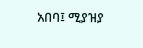አበባ፤ ሚያዝያ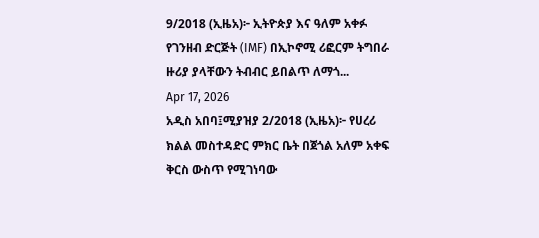9/2018 (ኢዜአ)፦ ኢትዮጵያ እና ዓለም አቀፉ የገንዘብ ድርጅት (IMF) በኢኮኖሚ ሪፎርም ትግበራ ዙሪያ ያላቸውን ትብብር ይበልጥ ለማጎ...
Apr 17, 2026
አዲስ አበባ፤ሚያዝያ 2/2018 (ኢዜአ)፦ የሀረሪ ክልል መስተዳድር ምክር ቤት በጀጎል አለም አቀፍ ቅርስ ውስጥ የሚገነባው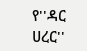የ''ዳር ሀረር''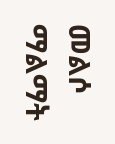መልሶ ማልማት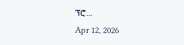ፕሮ...
Apr 12, 2026